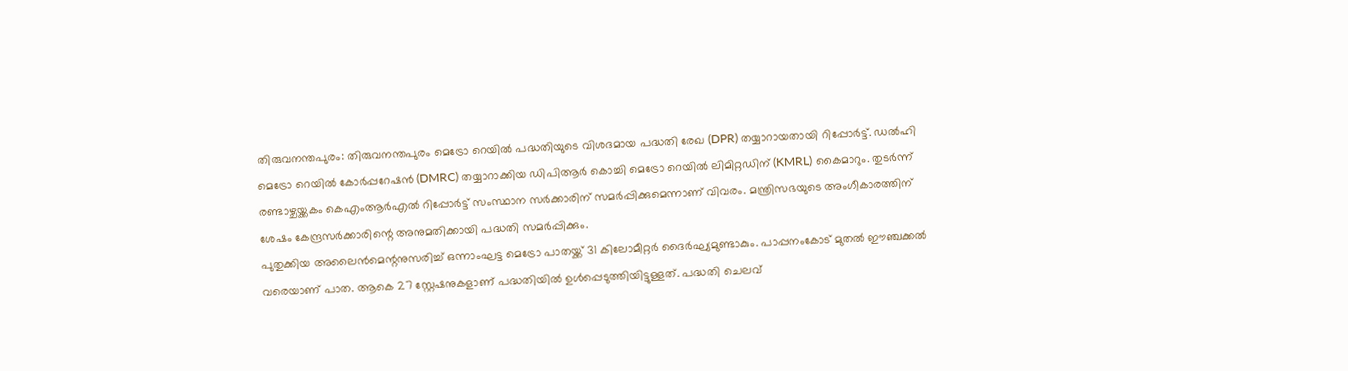തിരുവനന്തപുരം: തിരുവനന്തപുരം മെട്രോ റെയിൽ പദ്ധതിയുടെ വിശദമായ പദ്ധതി രേഖ (DPR) തയ്യാറായതായി റിപ്പോർട്ട്. ഡൽഹി മെട്രോ റെയിൽ കോർപ്പറേഷൻ (DMRC) തയ്യാറാക്കിയ ഡിപിആർ കൊച്ചി മെട്രോ റെയിൽ ലിമിറ്റഡിന് (KMRL) കൈമാറും. തുടർന്ന് രണ്ടാഴ്ചയ്ക്കകം കെഎംആർഎൽ റിപ്പോർട്ട് സംസ്ഥാന സർക്കാരിന് സമർപ്പിക്കുമെന്നാണ് വിവരം. മന്ത്രിസഭയുടെ അംഗീകാരത്തിന് ശേഷം കേന്ദ്രസർക്കാരിന്റെ അനുമതിക്കായി പദ്ധതി സമർപ്പിക്കും.
പുതുക്കിയ അലൈൻമെന്റനുസരിച്ച് ഒന്നാംഘട്ട മെട്രോ പാതയ്ക്ക് 31 കിലോമീറ്റർ ദൈർഘ്യമുണ്ടാകും. പാപ്പനംകോട് മുതൽ ഈഞ്ചക്കൽ വരെയാണ് പാത. ആകെ 27 സ്റ്റേഷനുകളാണ് പദ്ധതിയിൽ ഉൾപ്പെടുത്തിയിട്ടുള്ളത്. പദ്ധതി ചെലവ്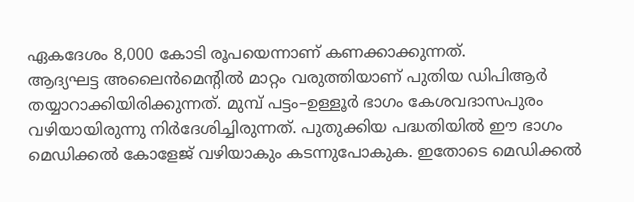ഏകദേശം 8,000 കോടി രൂപയെന്നാണ് കണക്കാക്കുന്നത്.
ആദ്യഘട്ട അലൈൻമെന്റിൽ മാറ്റം വരുത്തിയാണ് പുതിയ ഡിപിആർ തയ്യാറാക്കിയിരിക്കുന്നത്. മുമ്പ് പട്ടം–ഉള്ളൂർ ഭാഗം കേശവദാസപുരം വഴിയായിരുന്നു നിർദേശിച്ചിരുന്നത്. പുതുക്കിയ പദ്ധതിയിൽ ഈ ഭാഗം മെഡിക്കൽ കോളേജ് വഴിയാകും കടന്നുപോകുക. ഇതോടെ മെഡിക്കൽ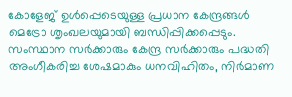കോളേജ് ഉൾപ്പെടെയുള്ള പ്രധാന കേന്ദ്രങ്ങൾ മെട്രോ ശൃംഖലയുമായി ബന്ധിപ്പിക്കപ്പെടും.
സംസ്ഥാന സർക്കാരും കേന്ദ്ര സർക്കാരും പദ്ധതി അംഗീകരിച്ച ശേഷമാകും ധനവിഹിതം, നിർമാണ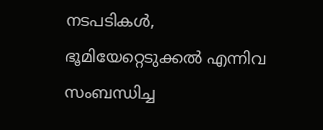നടപടികൾ, ഭൂമിയേറ്റെടുക്കൽ എന്നിവ സംബന്ധിച്ച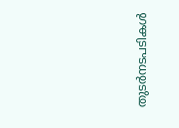തുടർനടപടികൾ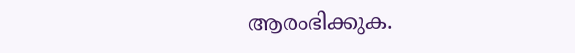ആരംഭിക്കുക.